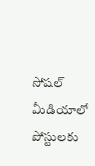సోషల్ మీడియాలో పోస్టులకు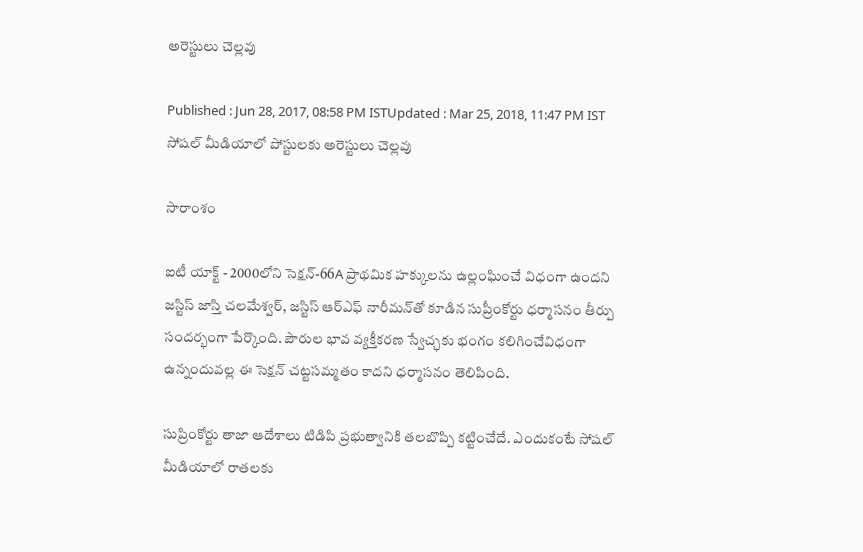అరెస్టులు చెల్లవు

Published : Jun 28, 2017, 08:58 PM ISTUpdated : Mar 25, 2018, 11:47 PM IST
సోషల్ మీడియాలో పోస్టులకు అరెస్టులు చెల్లవు

సారాంశం

ఐటీ యాక్ట్ - 2000లోని సెక్షన్-66A ప్రాథమిక హక్కులను ఉల్లంఘించే విధంగా ఉందని జస్టిస్ జాస్తి చలమేశ్వర్, జస్టిస్ ఆర్‌ఎఫ్ నారీమన్‌తో కూడిన సుప్రీంకోర్టు ధర్మాసనం తీర్పు సందర్భంగా పేర్కొంది. పౌరుల భావ వ్యక్తీకరణ స్వేచ్ఛకు భంగం కలిగించేవిధంగా ఉన్నందువల్ల ఈ సెక్షన్ చట్టసమ్మతం కాదని ధర్మాసనం తెలిపింది.

సుప్రింకోర్టు తాజా ఆదేశాలు టిడిపి ప్రభుత్వానికి తలబొప్పి కట్టించేదే. ఎందుకంటే సోషల్ మీడియాలో రాతలకు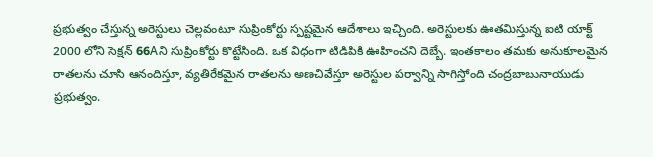ప్రభుత్వం చేస్తున్న అరెస్టులు చెల్లవంటూ సుప్రింకోర్టు స్పష్టమైన ఆదేశాలు ఇచ్చింది. అరెస్టులకు ఊతమిస్తున్న ఐటి యాక్ట్ 2000 లోని సెక్షన్ 66Aని సుప్రింకోర్టు కొట్టేసింది. ఒక విధంగా టిడిపికి ఊహించని దెబ్బే. ఇంతకాలం తమకు అనుకూలమైన రాతలను చూసి ఆనందిస్తూ, వ్యతిరేకమైన రాతలను అణచివేస్తూ అరెస్టుల పర్వాన్ని సాగిస్తోంది చంద్రబాబునాయుడు ప్రభుత్వం.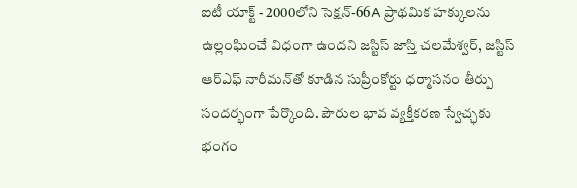ఐటీ యాక్ట్ - 2000లోని సెక్షన్-66A ప్రాథమిక హక్కులను ఉల్లంఘించే విధంగా ఉందని జస్టిస్ జాస్తి చలమేశ్వర్, జస్టిస్ ఆర్‌ఎఫ్ నారీమన్‌తో కూడిన సుప్రీంకోర్టు ధర్మాసనం తీర్పు సందర్భంగా పేర్కొంది. పౌరుల భావ వ్యక్తీకరణ స్వేచ్ఛకు భంగం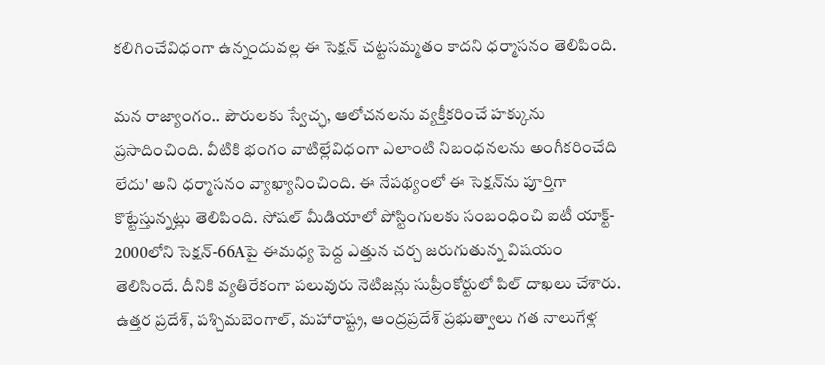కలిగించేవిధంగా ఉన్నందువల్ల ఈ సెక్షన్ చట్టసమ్మతం కాదని ధర్మాసనం తెలిపింది.

మన రాజ్యాంగం.. పౌరులకు స్వేచ్ఛ, ఆలోచనలను వ్యక్తీకరించే హక్కును ప్రసాదించింది. వీటికి భంగం వాటిల్లేవిధంగా ఎలాంటి నిబంధనలను అంగీకరించేది లేదు' అని ధర్మాసనం వ్యాఖ్యానించింది. ఈ నేపథ్యంలో ఈ సెక్షన్‌ను పూర్తిగా కొట్టేస్తున్నట్లు తెలిపింది. సోషల్ మీడియాలో పోస్టింగులకు సంబంధించి ఐటీ యాక్ట్- 2000లోని సెక్షన్-66Aపై ఈమధ్య పెద్ద ఎత్తున చర్చ జరుగుతున్న విషయం తెలిసిందే. దీనికి వ్యతిరేకంగా పలువురు నెటిజన్లు సుప్రీంకోర్టులో పిల్ దాఖలు చేశారు. ఉత్తర ప్రదేశ్, పశ్చిమబెంగాల్, మహారాష్ట్ర, ఆంద్రప్రదేశ్ ప్రభుత్వాలు గత నాలుగేళ్ల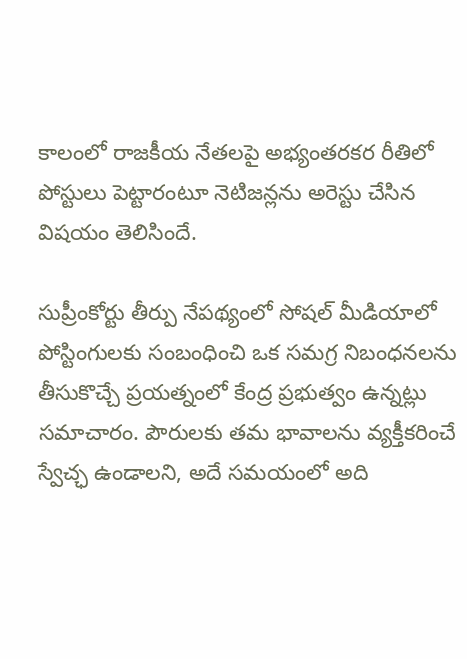కాలంలో రాజకీయ నేతలపై అభ్యంతరకర రీతిలో పోస్టులు పెట్టారంటూ నెటిజన్లను అరెస్టు చేసిన విషయం తెలిసిందే.

సుప్రీంకోర్టు తీర్పు నేపథ్యంలో సోషల్ మీడియాలో పోస్టింగులకు సంబంధించి ఒక సమగ్ర నిబంధనలను తీసుకొచ్చే ప్రయత్నంలో కేంద్ర ప్రభుత్వం ఉన్నట్లు సమాచారం. పౌరులకు తమ భావాలను వ్యక్తీకరించే స్వేచ్ఛ ఉండాలని, అదే సమయంలో అది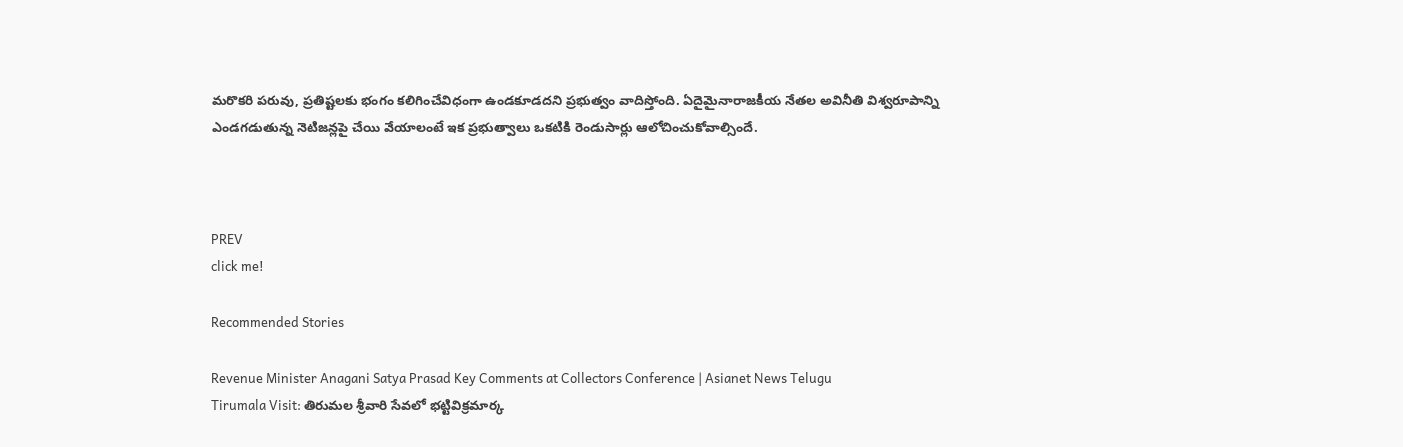మరొకరి పరువు, ప్రతిష్టలకు భంగం కలిగించేవిధంగా ఉండకూడదని ప్రభుత్వం వాదిస్తోంది. ఏదైమైనారాజకీయ నేతల అవినీతి విశ్వరూపాన్ని ఎండగడుతున్న నెటిజన్లపై చేయి వేయాలంటే ఇక ప్రభుత్వాలు ఒకటికి రెండుసార్లు ఆలోచించుకోవాల్సిందే.



PREV
click me!

Recommended Stories

Revenue Minister Anagani Satya Prasad Key Comments at Collectors Conference | Asianet News Telugu
Tirumala Visit: తిరుమల శ్రీవారి సేవలో భట్టివిక్రమార్క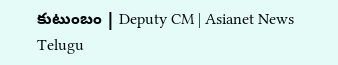కుటుంబం | Deputy CM | Asianet News Telugu